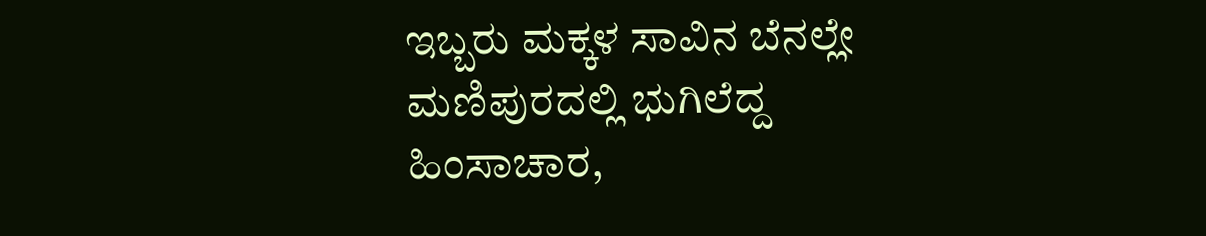ಇಬ್ಬರು ಮಕ್ಕಳ ಸಾವಿನ ಬೆನಲ್ಲೇ ಮಣಿಪುರದಲ್ಲಿ ಭುಗಿಲೆದ್ದ ಹಿಂಸಾಚಾರ,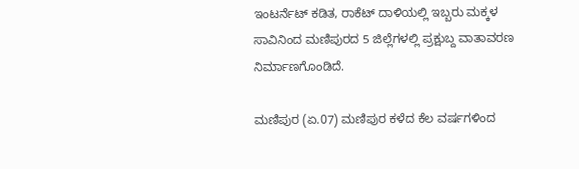ಇಂಟರ್ನೆಟ್ ಕಡಿತ, ರಾಕೆಟ್ ದಾಳಿಯಲ್ಲಿ ಇಬ್ಬರು ಮಕ್ಕಳ ಸಾವಿನಿಂದ ಮಣಿಪುರದ 5 ಜಿಲ್ಲೆಗಳಲ್ಲಿ ಪ್ರಕ್ಷುಬ್ದ ವಾತಾವರಣ ನಿರ್ಮಾಣಗೊಂಡಿದೆ.

ಮಣಿಪುರ (ಏ.07) ಮಣಿಪುರ ಕಳೆದ ಕೆಲ ವರ್ಷಗಳಿಂದ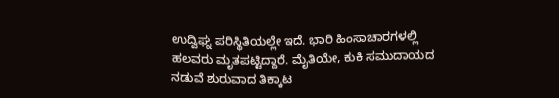ಉದ್ವಿಘ್ನ ಪರಿಸ್ಥಿತಿಯಲ್ಲೇ ಇದೆ. ಭಾರಿ ಹಿಂಸಾಚಾರಗಳಲ್ಲಿ ಹಲವರು ಮೃತಪಟ್ಟಿದ್ದಾರೆ. ಮೈತಿಯೇ, ಕುಕಿ ಸಮುದಾಯದ ನಡುವೆ ಶುರುವಾದ ತಿಕ್ಕಾಟ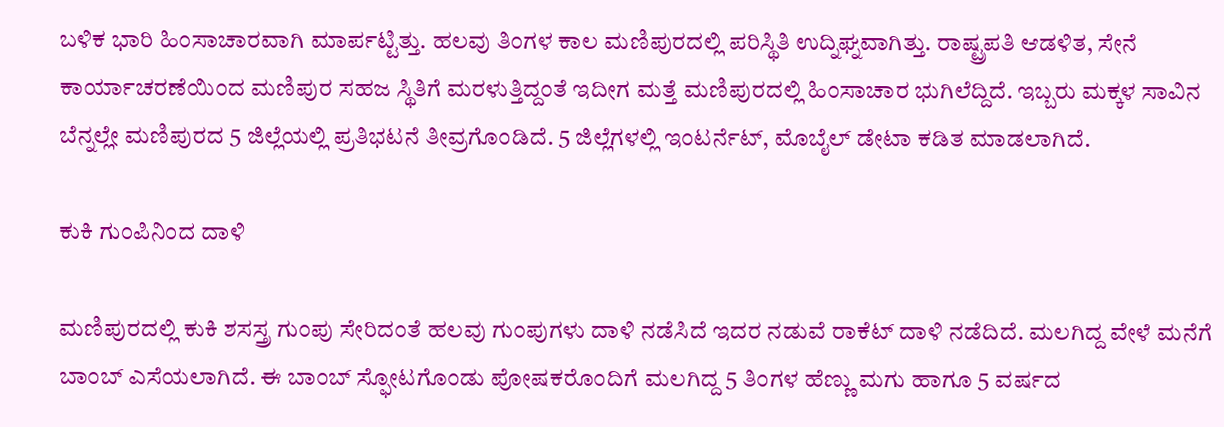ಬಳಿಕ ಭಾರಿ ಹಿಂಸಾಚಾರವಾಗಿ ಮಾರ್ಪಟ್ಟಿತ್ತು. ಹಲವು ತಿಂಗಳ ಕಾಲ ಮಣಿಪುರದಲ್ಲಿ ಪರಿಸ್ಥಿತಿ ಉದ್ನಿಘ್ನವಾಗಿತ್ತು. ರಾಷ್ಟ್ರಪತಿ ಆಡಳಿತ, ಸೇನೆ ಕಾರ್ಯಾಚರಣೆಯಿಂದ ಮಣಿಪುರ ಸಹಜ ಸ್ಥಿತಿಗೆ ಮರಳುತ್ತಿದ್ದಂತೆ ಇದೀಗ ಮತ್ತೆ ಮಣಿಪುರದಲ್ಲಿ ಹಿಂಸಾಚಾರ ಭುಗಿಲೆದ್ದಿದೆ. ಇಬ್ಬರು ಮಕ್ಕಳ ಸಾವಿನ ಬೆನ್ನಲ್ಲೇ ಮಣಿಪುರದ 5 ಜಿಲ್ಲೆಯಲ್ಲಿ ಪ್ರತಿಭಟನೆ ತೀವ್ರಗೊಂಡಿದೆ. 5 ಜಿಲ್ಲೆಗಳಲ್ಲಿ ಇಂಟರ್ನೆಟ್, ಮೊಬೈಲ್ ಡೇಟಾ ಕಡಿತ ಮಾಡಲಾಗಿದೆ.

ಕುಕಿ ಗುಂಪಿನಿಂದ ದಾಳಿ

ಮಣಿಪುರದಲ್ಲಿ ಕುಕಿ ಶಸಸ್ತ್ರ ಗುಂಪು ಸೇರಿದಂತೆ ಹಲವು ಗುಂಪುಗಳು ದಾಳಿ ನಡೆಸಿದೆ ಇದರ ನಡುವೆ ರಾಕೆಟ್ ದಾಳಿ ನಡೆದಿದೆ. ಮಲಗಿದ್ದ ವೇಳೆ ಮನೆಗೆ ಬಾಂಬ್ ಎಸೆಯಲಾಗಿದೆ. ಈ ಬಾಂಬ್ ಸ್ಫೋಟಗೊಂಡು ಪೋಷಕರೊಂದಿಗೆ ಮಲಗಿದ್ದ 5 ತಿಂಗಳ ಹೆಣ್ಣು ಮಗು ಹಾಗೂ 5 ವರ್ಷದ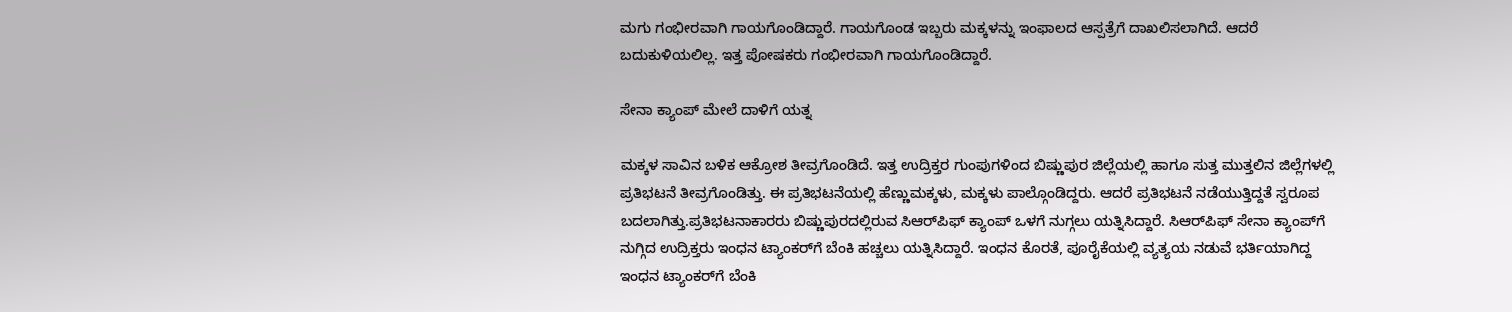ಮಗು ಗಂಭೀರವಾಗಿ ಗಾಯಗೊಂಡಿದ್ದಾರೆ. ಗಾಯಗೊಂಡ ಇಬ್ಬರು ಮಕ್ಕಳನ್ನು ಇಂಫಾಲದ ಆಸ್ಪತ್ರೆಗೆ ದಾಖಲಿಸಲಾಗಿದೆ. ಆದರೆ ಬದುಕುಳಿಯಲಿಲ್ಲ. ಇತ್ತ ಪೋಷಕರು ಗಂಭೀರವಾಗಿ ಗಾಯಗೊಂಡಿದ್ದಾರೆ.

ಸೇನಾ ಕ್ಯಾಂಪ್ ಮೇಲೆ ದಾಳಿಗೆ ಯತ್ನ

ಮಕ್ಕಳ ಸಾವಿನ ಬಳಿಕ ಆಕ್ರೋಶ ತೀವ್ರಗೊಂಡಿದೆ. ಇತ್ತ ಉದ್ರಿಕ್ತರ ಗುಂಪುಗಳಿಂದ ಬಿಷ್ಣುಪುರ ಜಿಲ್ಲೆಯಲ್ಲಿ ಹಾಗೂ ಸುತ್ತ ಮುತ್ತಲಿನ ಜಿಲ್ಲೆಗಳಲ್ಲಿ ಪ್ರತಿಭಟನೆ ತೀವ್ರಗೊಂಡಿತ್ತು. ಈ ಪ್ರತಿಭಟನೆಯಲ್ಲಿ ಹೆಣ್ಣುಮಕ್ಕಳು, ಮಕ್ಕಳು ಪಾಲ್ಗೊಂಡಿದ್ದರು. ಆದರೆ ಪ್ರತಿಭಟನೆ ನಡೆಯುತ್ತಿದ್ದತೆ ಸ್ವರೂಪ ಬದಲಾಗಿತ್ತು.ಪ್ರತಿಭಟನಾಕಾರರು ಬಿಷ್ಣುಪುರದಲ್ಲಿರುವ ಸಿಆರ್‌ಪಿಫ್ ಕ್ಯಾಂಪ್ ಒಳಗೆ ನುಗ್ಗಲು ಯತ್ನಿಸಿದ್ದಾರೆ. ಸಿಆರ್‌ಪಿಫ್ ಸೇನಾ ಕ್ಯಾಂಪ್‌ಗೆ ನುಗ್ಗಿದ ಉದ್ರಿಕ್ತರು ಇಂಧನ ಟ್ಯಾಂಕರ್‌ಗೆ ಬೆಂಕಿ ಹಚ್ಚಲು ಯತ್ನಿಸಿದ್ದಾರೆ. ಇಂಧನ ಕೊರತೆ, ಪೂರೈಕೆಯಲ್ಲಿ ವ್ಯತ್ಯಯ ನಡುವೆ ಭರ್ತಿಯಾಗಿದ್ದ ಇಂಧನ ಟ್ಯಾಂಕರ್‌ಗೆ ಬೆಂಕಿ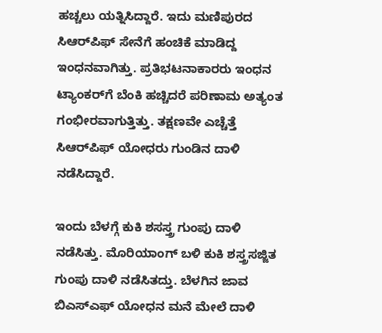ಹಚ್ಚಲು ಯತ್ನಿಸಿದ್ದಾರೆ. ಇದು ಮಣಿಪುರದ ಸಿಆರ್‌ಪಿಫ್ ಸೇನೆಗೆ ಹಂಚಿಕೆ ಮಾಡಿದ್ದ ಇಂಧನವಾಗಿತ್ತು. ಪ್ರತಿಭಟನಾಕಾರರು ಇಂಧನ ಟ್ಯಾಂಕರ್‌ಗೆ ಬೆಂಕಿ ಹಚ್ಚಿದರೆ ಪರಿಣಾಮ ಅತ್ಯಂತ ಗಂಭೀರವಾಗುತ್ತಿತ್ತು. ತಕ್ಷಣವೇ ಎಚ್ಚೆತ್ತೆ ಸಿಆರ್‌ಪಿಫ್ ಯೋಧರು ಗುಂಡಿನ ದಾಳಿ ನಡೆಸಿದ್ದಾರೆ.

ಇಂದು ಬೆಳಗ್ಗೆ ಕುಕಿ ಶಸಸ್ತ್ರ ಗುಂಪು ದಾಳಿ ನಡೆಸಿತ್ತು. ಮೊರಿಯಾಂಗ್ ಬಳಿ ಕುಕಿ ಶಸ್ತ್ರಸಜ್ಜಿತ ಗುಂಪು ದಾಳಿ ನಡೆಸಿತದ್ತು. ಬೆಳಗಿನ ಜಾವ ಬಿಎಸ್‌ಎಫ್ ಯೋಧನ ಮನೆ ಮೇಲೆ ದಾಳಿ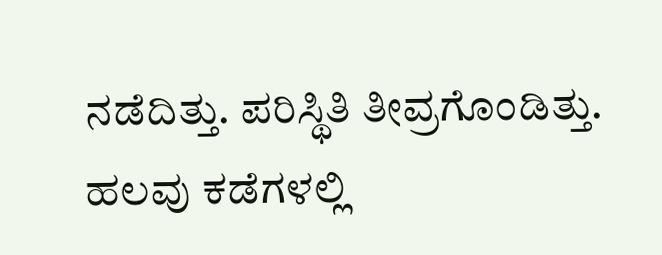ನಡೆದಿತ್ತು. ಪರಿಸ್ಥಿತಿ ತೀವ್ರಗೊಂಡಿತ್ತು. ಹಲವು ಕಡೆಗಳಲ್ಲಿ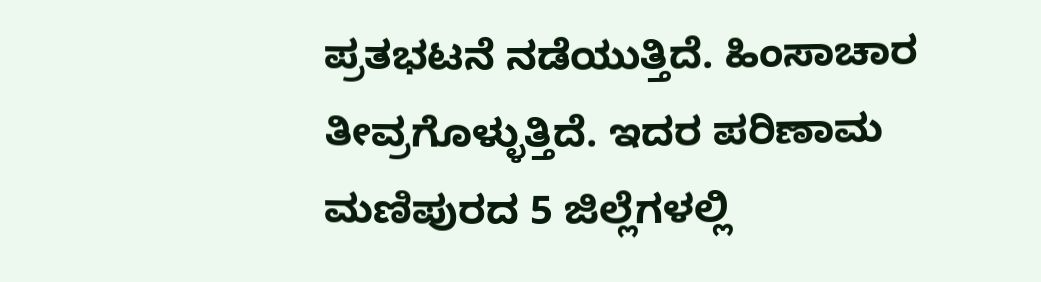ಪ್ರತಭಟನೆ ನಡೆಯುತ್ತಿದೆ. ಹಿಂಸಾಚಾರ ತೀವ್ರಗೊಳ್ಳುತ್ತಿದೆ. ಇದರ ಪರಿಣಾಮ ಮಣಿಪುರದ 5 ಜಿಲ್ಲೆಗಳಲ್ಲಿ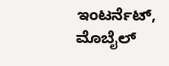ಇಂಟರ್ನೆಟ್, ಮೊಬೈಲ್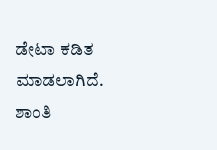ಡೇಟಾ ಕಡಿತ ಮಾಡಲಾಗಿದೆ. ಶಾಂತಿ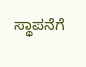ಸ್ಥಾಪನೆಗೆ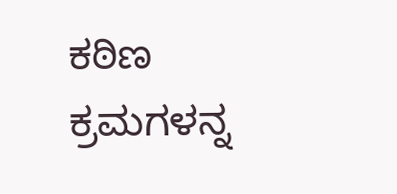ಕಠಿಣ ಕ್ರಮಗಳನ್ನ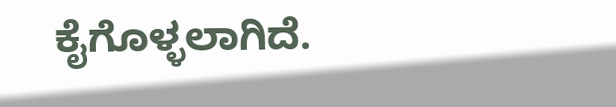ಕೈಗೊಳ್ಳಲಾಗಿದೆ.